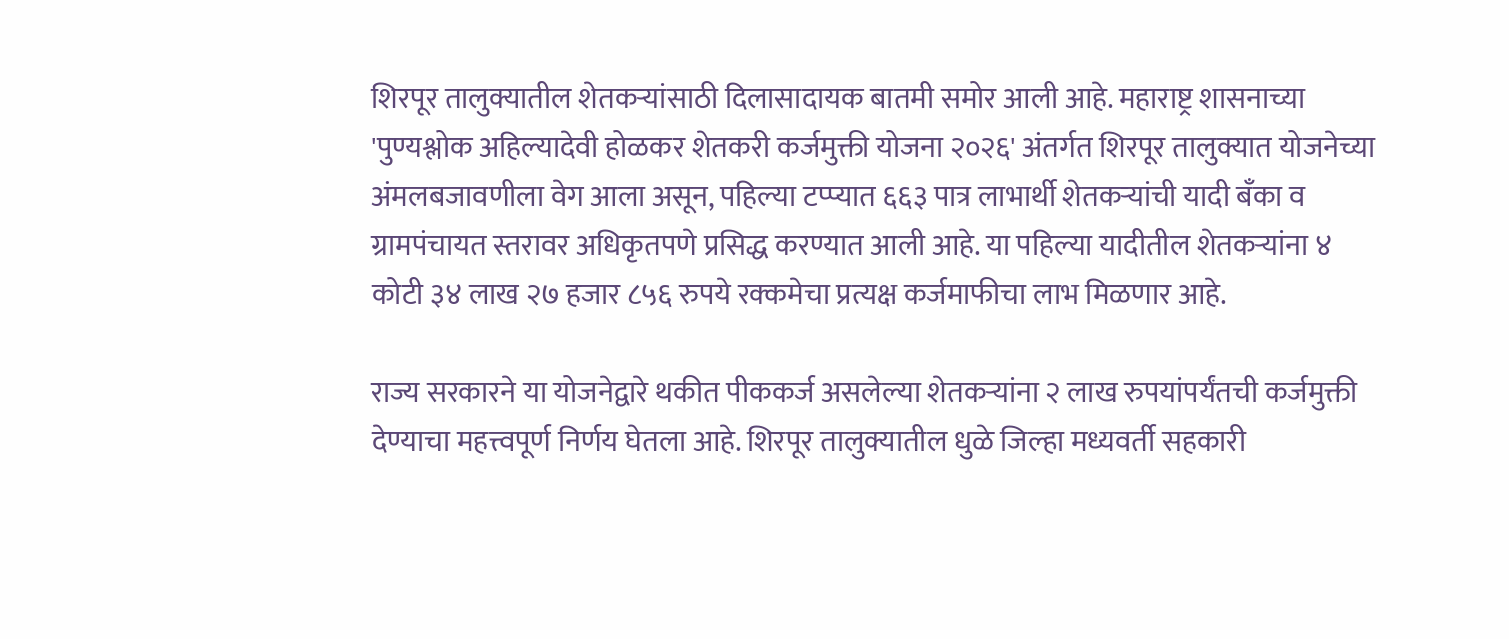शिरपूर तालुक्यातील शेतकऱ्यांसाठी दिलासादायक बातमी समोर आली आहे. महाराष्ट्र शासनाच्या 'पुण्यश्लोक अहिल्यादेवी होळकर शेतकरी कर्जमुक्ती योजना २०२६' अंतर्गत शिरपूर तालुक्यात योजनेच्या अंमलबजावणीला वेग आला असून, पहिल्या टप्प्यात ६६३ पात्र लाभार्थी शेतकऱ्यांची यादी बँका व ग्रामपंचायत स्तरावर अधिकृतपणे प्रसिद्ध करण्यात आली आहे. या पहिल्या यादीतील शेतकऱ्यांना ४ कोटी ३४ लाख २७ हजार ८५६ रुपये रक्कमेचा प्रत्यक्ष कर्जमाफीचा लाभ मिळणार आहे.

राज्य सरकारने या योजनेद्वारे थकीत पीककर्ज असलेल्या शेतकऱ्यांना २ लाख रुपयांपर्यंतची कर्जमुक्ती देण्याचा महत्त्वपूर्ण निर्णय घेतला आहे. शिरपूर तालुक्यातील धुळे जिल्हा मध्यवर्ती सहकारी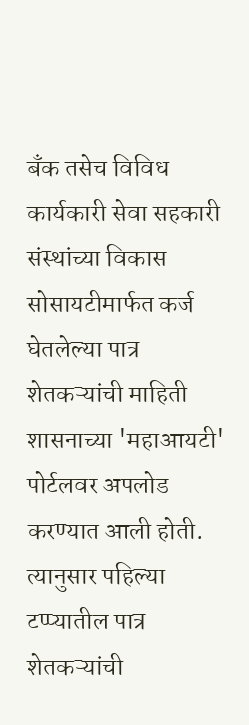बँक तसेच विविध कार्यकारी सेवा सहकारी संस्थांच्या विकास सोसायटीमार्फत कर्ज घेतलेल्या पात्र शेतकऱ्यांची माहिती शासनाच्या 'महाआयटी' पोर्टलवर अपलोड करण्यात आली होती. त्यानुसार पहिल्या टप्प्यातील पात्र शेतकऱ्यांची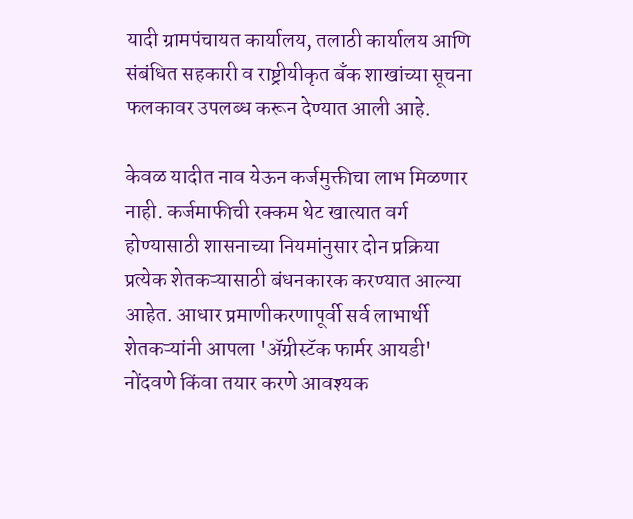यादी ग्रामपंचायत कार्यालय, तलाठी कार्यालय आणि संबंधित सहकारी व राष्ट्रीयीकृत बँक शाखांच्या सूचना फलकावर उपलब्ध करून देण्यात आली आहे.

केवळ यादीत नाव येऊन कर्जमुक्तीचा लाभ मिळणार नाही. कर्जमाफीची रक्कम थेट खात्यात वर्ग होण्यासाठी शासनाच्या नियमांनुसार दोन प्रक्रिया प्रत्येक शेतकऱ्यासाठी बंधनकारक करण्यात आल्या आहेत. आधार प्रमाणीकरणापूर्वी सर्व लाभार्थी शेतकऱ्यांनी आपला 'ॲग्रीस्टॅक फार्मर आयडी' नोंदवणे किंवा तयार करणे आवश्यक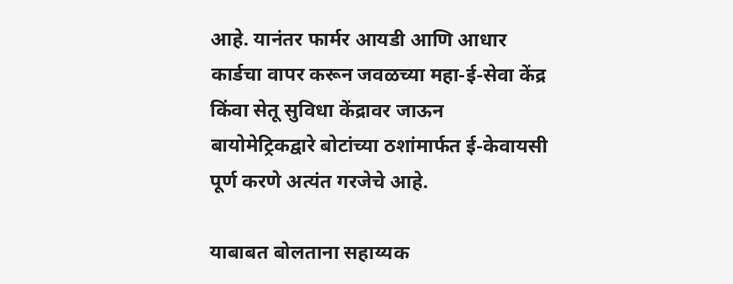आहे. यानंतर फार्मर आयडी आणि आधार कार्डचा वापर करून जवळच्या महा-ई-सेवा केंद्र किंवा सेतू सुविधा केंद्रावर जाऊन बायोमेट्रिकद्वारे बोटांच्या ठशांमार्फत ई-केवायसी पूर्ण करणे अत्यंत गरजेचे आहे.

याबाबत बोलताना सहाय्यक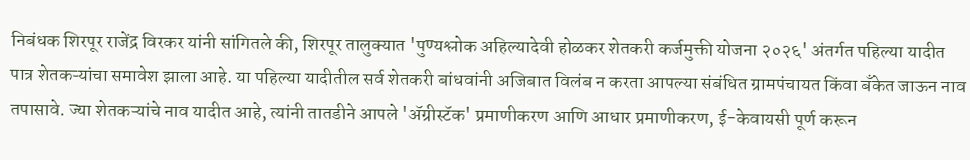निबंधक शिरपूर राजेंद्र विरकर यांनी सांगितले की, शिरपूर तालुक्यात 'पुण्यश्लोक अहिल्यादेवी होळकर शेतकरी कर्जमुक्ती योजना २०२६' अंतर्गत पहिल्या यादीत पात्र शेतकऱ्यांचा समावेश झाला आहे. या पहिल्या यादीतील सर्व शेतकरी बांधवांनी अजिबात विलंब न करता आपल्या संबंधित ग्रामपंचायत किंवा बँकेत जाऊन नाव तपासावे. ज्या शेतकऱ्यांचे नाव यादीत आहे, त्यांनी तातडीने आपले 'ॲग्रीस्टॅक' प्रमाणीकरण आणि आधार प्रमाणीकरण, ई-केवायसी पूर्ण करून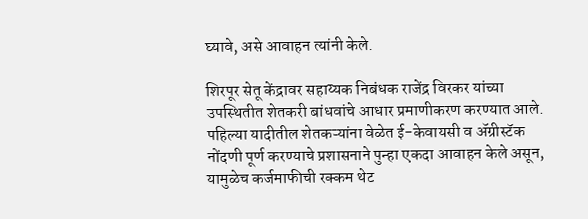घ्यावे, असे आवाहन त्यांनी केले.

शिरपूर सेतू केंद्रावर सहाय्यक निबंधक राजेंद्र विरकर यांच्या उपस्थितीत शेतकरी बांधवांचे आधार प्रमाणीकरण करण्यात आले. पहिल्या यादीतील शेतकऱ्यांना वेळेत ई-केवायसी व ॲग्रीस्टॅक नोंदणी पूर्ण करण्याचे प्रशासनाने पुन्हा एकदा आवाहन केले असून, यामुळेच कर्जमाफीची रक्कम थेट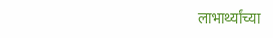लाभार्थ्यांच्या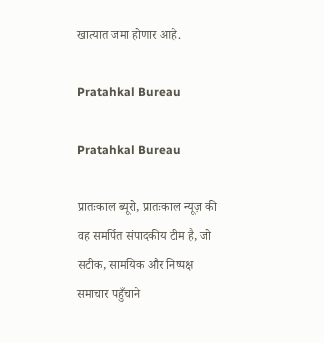खात्यात जमा होणार आहे.

Pratahkal Bureau

Pratahkal Bureau

प्रातःकाल ब्यूरो, प्रातःकाल न्यूज़ की वह समर्पित संपादकीय टीम है, जो सटीक, सामयिक और निष्पक्ष समाचार पहुँचाने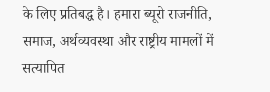के लिए प्रतिबद्ध है। हमारा ब्यूरो राजनीति, समाज, अर्थव्यवस्था और राष्ट्रीय मामलों में सत्यापित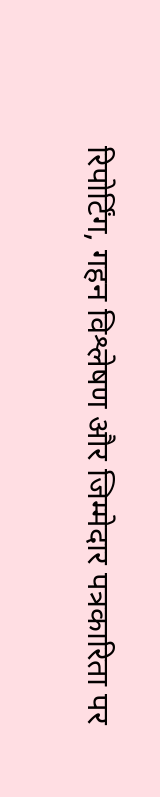रिपोर्टिंग, गहन विश्लेषण और जिम्मेदार पत्रकारिता पर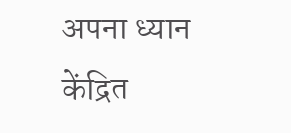अपना ध्यान केंद्रित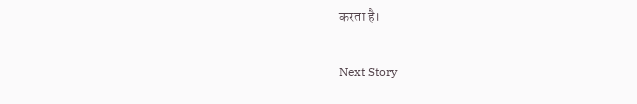करता है।

Next Story